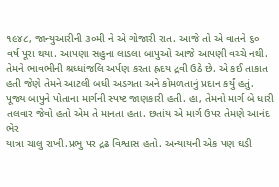૧૯૪૮, જાન્યુઆરીની ૩૦મી ને એ ગોજારી રાત. આજે તો એ વાતને ૬૦
વર્ષ પૂરા થયા. આપણા સહુના લાડલા બાપુઓ આજે આપણી વચ્ચે નથી.
તેમને ભાવભીની શ્રધ્ધાંજલિ અર્પણ કરતા હ્રદય દ્રવી ઉઠે છે. એ કઈ તાકાત
હતી જેણે તેમને આટલી બધી અડગતા અને કોમળતાનું પ્રદાન કર્યું હતું.
પૂજ્ય બાપુને પોતાના માર્ગની સ્પષ્ટ જાણકારી હતી. હા, તેમનો માર્ગ બે ધારી
તલવાર જેવો હતો એમ તે માનતા હતા. છતાંય એ માર્ગ ઉપર તેમણે આનંદ ભેર
યાત્રા ચાલુ રાખી.પ્રભુ પર દ્રઢ વિશ્વાસ હતો. અન્યાયની એક પણ ઘડી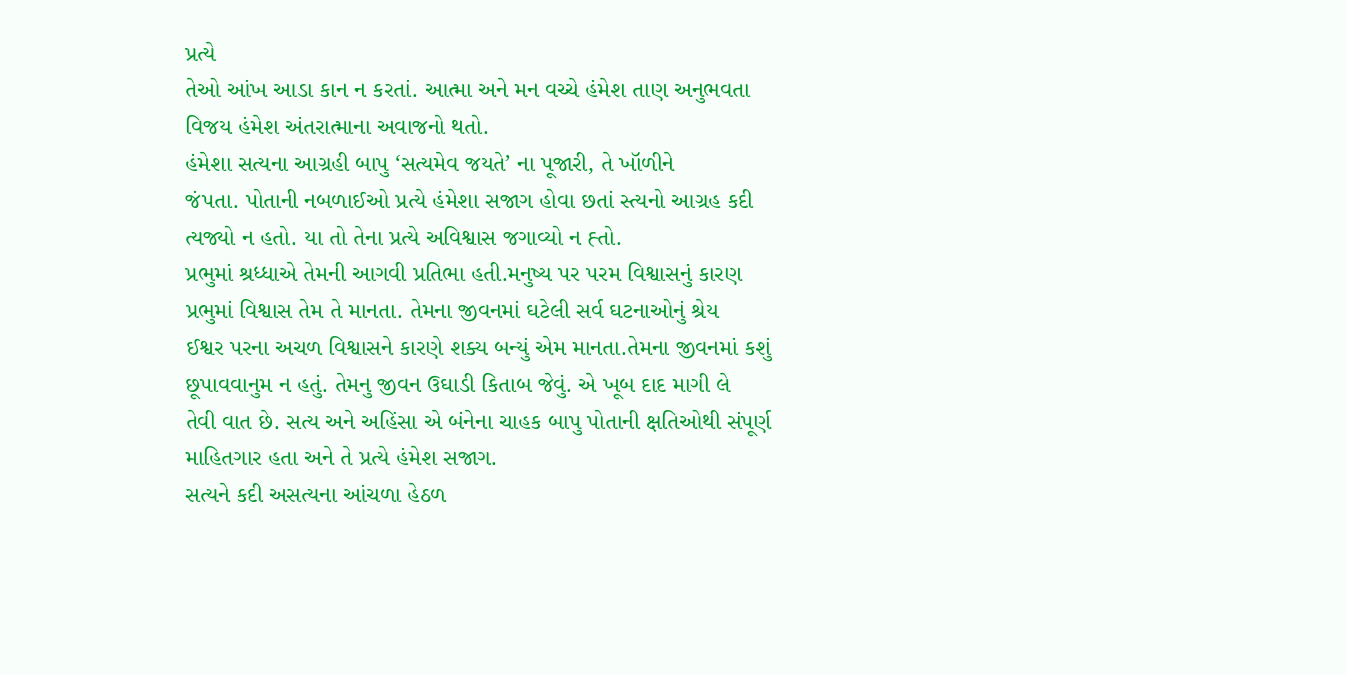પ્રત્યે
તેઓ આંખ આડા કાન ન કરતાં. આત્મા અને મન વચ્ચે હંમેશ તાણ અનુભવતા
વિજય હંમેશ અંતરાત્માના અવાજનો થતો.
હંમેશા સત્યના આગ્રહી બાપુ ‘સત્યમેવ જયતે’ ના પૂજારી, તે ખૉળીને
જંપતા. પોતાની નબળાઈઓ પ્રત્યે હંમેશા સજાગ હોવા છતાં સ્ત્યનો આગ્રહ કદી
ત્યજ્યો ન હતો. યા તો તેના પ્રત્યે અવિશ્વાસ જગાવ્યો ન હ્તો.
પ્રભુમાં શ્રધ્ધાએ તેમની આગવી પ્રતિભા હતી.મનુષ્ય પર પરમ વિશ્વાસનું કારણ
પ્રભુમાં વિશ્વાસ તેમ તે માનતા. તેમના જીવનમાં ઘટેલી સર્વ ઘટનાઓનું શ્રેય
ઈશ્વર પરના અચળ વિશ્વાસને કારણે શક્ય બન્યું એમ માનતા.તેમના જીવનમાં કશું
છૂપાવવાનુમ ન હતું. તેમનુ જીવન ઉઘાડી કિતાબ જેવું. એ ખૂબ દાદ માગી લે
તેવી વાત છે. સત્ય અને અહિંસા એ બંનેના ચાહક બાપુ પોતાની ક્ષતિઓથી સંપૂર્ણ
માહિતગાર હતા અને તે પ્રત્યે હંમેશ સજાગ.
સત્યને કદી અસત્યના આંચળા હેઠળ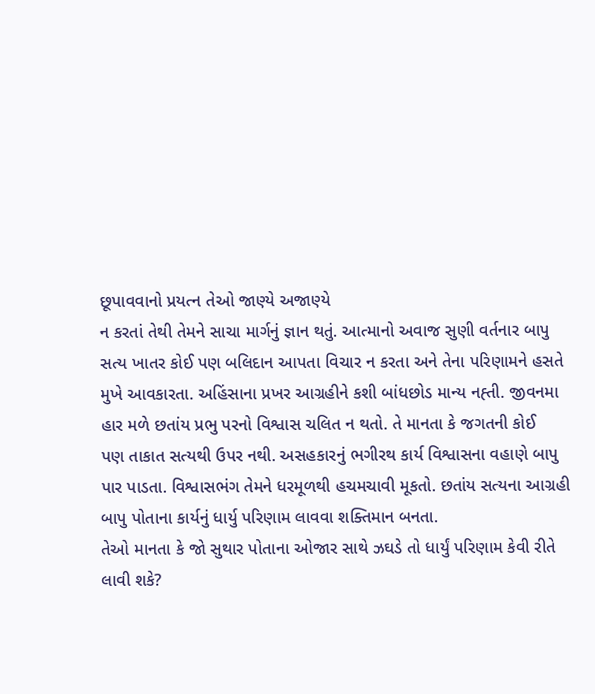છૂપાવવાનો પ્રયત્ન તેઓ જાણ્યે અજાણ્યે
ન કરતાં તેથી તેમને સાચા માર્ગનું જ્ઞાન થતું. આત્માનો અવાજ સુણી વર્તનાર બાપુ
સત્ય ખાતર કોઈ પણ બલિદાન આપતા વિચાર ન કરતા અને તેના પરિણામને હસતે
મુખે આવકારતા. અહિંસાના પ્રખર આગ્રહીને કશી બાંધછોડ માન્ય નહ્તી. જીવનમા
હાર મળે છતાંય પ્રભુ પરનો વિશ્વાસ ચલિત ન થતો. તે માનતા કે જગતની કોઈ
પણ તાકાત સત્યથી ઉપર નથી. અસહકારનું ભગીરથ કાર્ય વિશ્વાસના વહાણે બાપુ
પાર પાડતા. વિશ્વાસભંગ તેમને ધરમૂળથી હચમચાવી મૂકતો. છતાંય સત્યના આગ્રહી
બાપુ પોતાના કાર્યનું ધાર્યુ પરિણામ લાવવા શક્તિમાન બનતા.
તેઓ માનતા કે જો સુથાર પોતાના ઓજાર સાથે ઝઘડે તો ધાર્યું પરિણામ કેવી રીતે
લાવી શકે?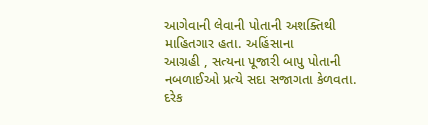આગેવાની લેવાની પોતાની અશક્તિથી માહિતગાર હતા. અહિંસાના
આગ્રહી , સત્યના પૂજારી બાપુ પોતાની નબળાઈઓ પ્રત્યે સદા સજાગતા કેળવતા.
દરેક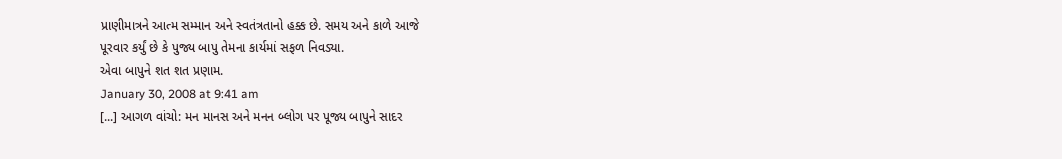પ્રાણીમાત્રને આત્મ સમ્માન અને સ્વતંત્રતાનો હક્ક છે. સમય અને કાળે આજે
પૂરવાર કર્યું છે કે પુજ્ય બાપુ તેમના કાર્યમાં સફળ નિવડ્યા.
એવા બાપુને શત શત પ્રણામ.
January 30, 2008 at 9:41 am
[...] આગળ વાંચો: મન માનસ અને મનન બ્લોગ પર પૂજ્ય બાપુને સાદર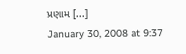પ્રણામ [...]
January 30, 2008 at 9:37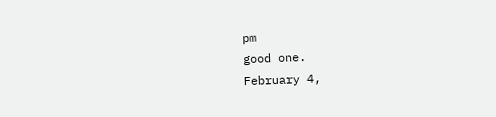pm
good one.
February 4,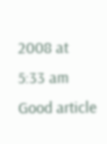2008 at 5:33 am
Good article